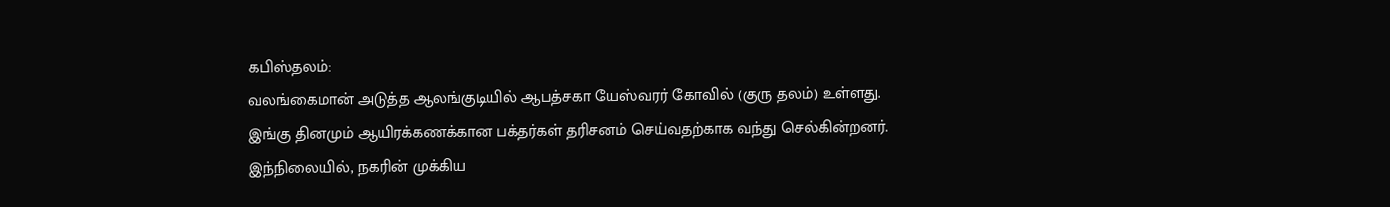கபிஸ்தலம்:
வலங்கைமான் அடுத்த ஆலங்குடியில் ஆபத்சகா யேஸ்வரர் கோவில் (குரு தலம்) உள்ளது.
இங்கு தினமும் ஆயிரக்கணக்கான பக்தர்கள் தரிசனம் செய்வதற்காக வந்து செல்கின்றனர்.
இந்நிலையில், நகரின் முக்கிய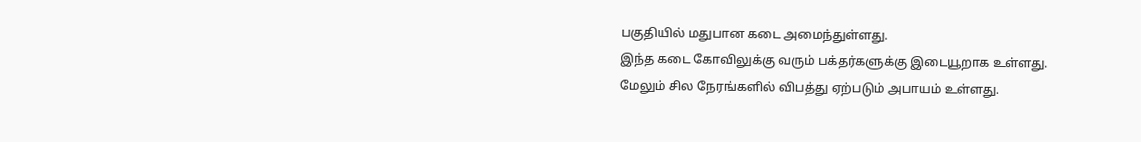பகுதியில் மதுபான கடை அமைந்துள்ளது.
இந்த கடை கோவிலுக்கு வரும் பக்தர்களுக்கு இடையூறாக உள்ளது.
மேலும் சில நேரங்களில் விபத்து ஏற்படும் அபாயம் உள்ளது.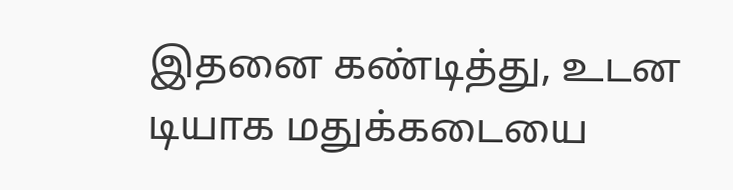இதனை கண்டித்து, உடன டியாக மதுக்கடையை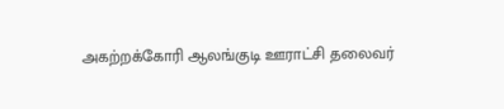அகற்றக்கோரி ஆலங்குடி ஊராட்சி தலைவர்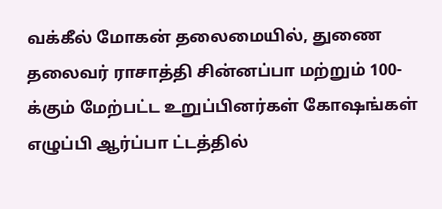வக்கீல் மோகன் தலைமையில், துணை தலைவர் ராசாத்தி சின்னப்பா மற்றும் 100-க்கும் மேற்பட்ட உறுப்பினர்கள் கோஷங்கள் எழுப்பி ஆர்ப்பா ட்டத்தில்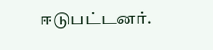ஈடுபட்டனர்.